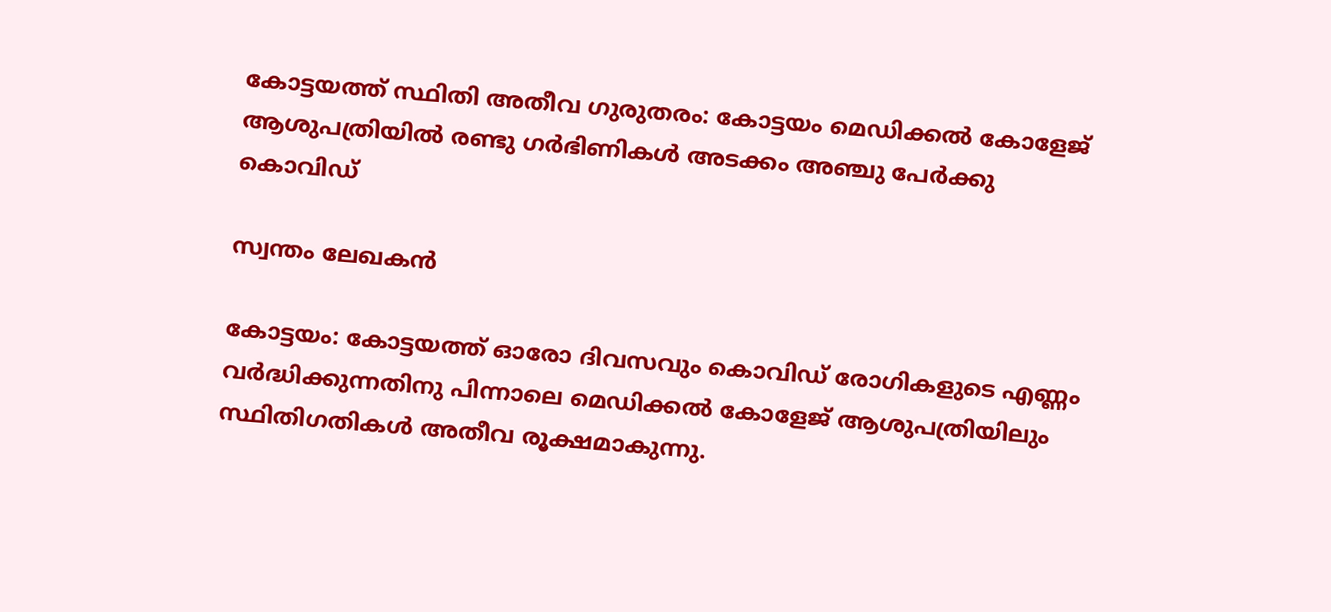കോട്ടയത്ത് സ്ഥിതി അതീവ ഗുരുതരം: കോട്ടയം മെഡിക്കൽ കോളേജ് ആശുപത്രിയിൽ രണ്ടു ഗർഭിണികൾ അടക്കം അഞ്ചു പേർക്കു കൊവിഡ്

സ്വന്തം ലേഖകൻ

കോട്ടയം: കോട്ടയത്ത് ഓരോ ദിവസവും കൊവിഡ് രോഗികളുടെ എണ്ണം വർദ്ധിക്കുന്നതിനു പിന്നാലെ മെഡിക്കൽ കോളേജ് ആശുപത്രിയിലും സ്ഥിതിഗതികൾ അതീവ രൂക്ഷമാകുന്നു.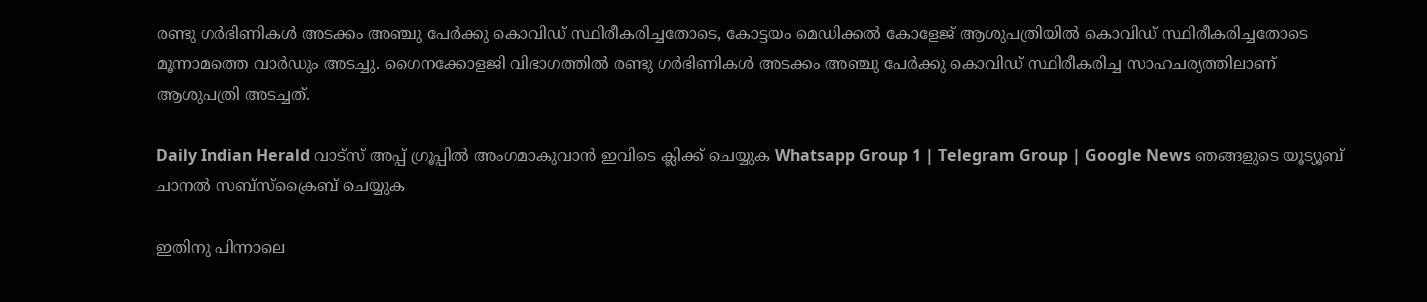രണ്ടു ഗർഭിണികൾ അടക്കം അഞ്ചു പേർക്കു കൊവിഡ് സ്ഥിരീകരിച്ചതോടെ, കോട്ടയം മെഡിക്കൽ കോളേജ് ആശുപത്രിയിൽ കൊവിഡ് സ്ഥിരീകരിച്ചതോടെ മൂന്നാമത്തെ വാർഡും അടച്ചു. ഗൈനക്കോളജി വിഭാഗത്തിൽ രണ്ടു ഗർഭിണികൾ അടക്കം അഞ്ചു പേർക്കു കൊവിഡ് സ്ഥിരീകരിച്ച സാഹചര്യത്തിലാണ് ആശുപത്രി അടച്ചത്.

Daily Indian Herald വാട്സ് അപ്പ് ഗ്രൂപ്പിൽ അംഗമാകുവാൻ ഇവിടെ ക്ലിക്ക് ചെയ്യുക Whatsapp Group 1 | Telegram Group | Google News ഞങ്ങളുടെ യൂട്യൂബ് ചാനൽ സബ്സ്ക്രൈബ് ചെയ്യുക

ഇതിനു പിന്നാലെ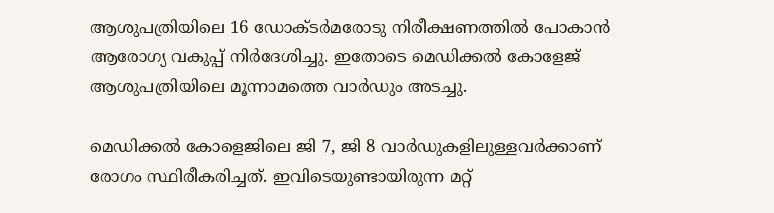ആശുപത്രിയിലെ 16 ഡോക്ടർമരോടു നിരീക്ഷണത്തിൽ പോകാൻ ആരോഗ്യ വകുപ്പ് നിർദേശിച്ചു. ഇതോടെ മെഡിക്കൽ കോളേജ് ആശുപത്രിയിലെ മൂന്നാമത്തെ വാർഡും അടച്ചു.

മെഡിക്കൽ കോളെജിലെ ജി 7, ജി 8 വാർഡുകളിലുള്ളവർക്കാണ് രോഗം സ്ഥിരീകരിച്ചത്. ഇവിടെയുണ്ടായിരുന്ന മറ്റ്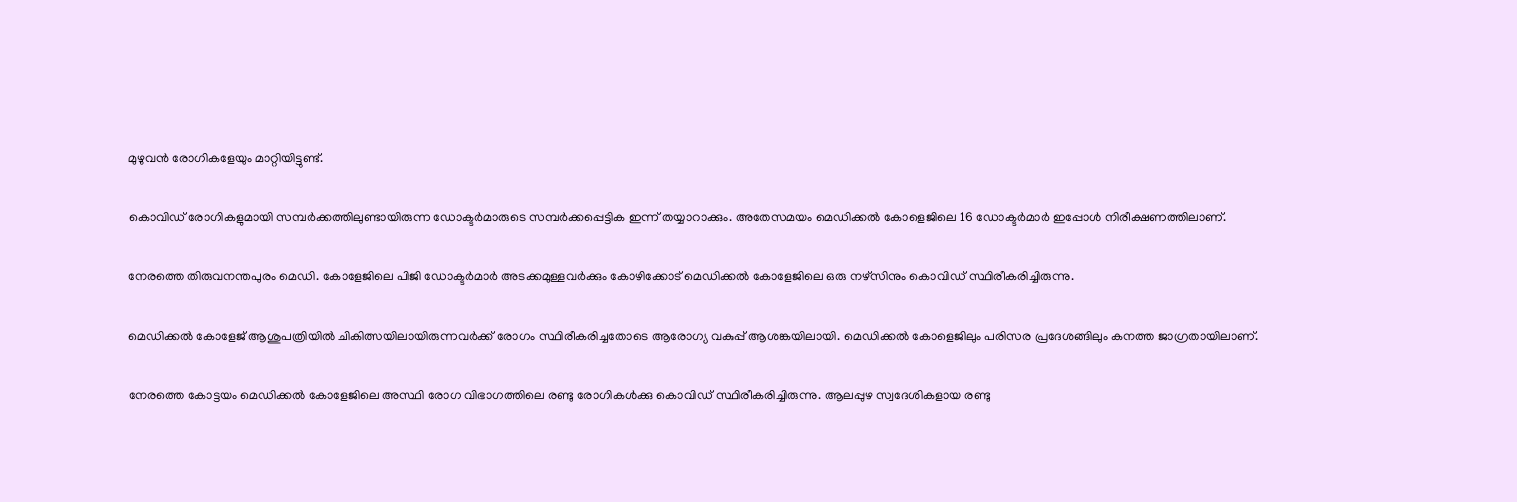മുഴുവൻ രോഗികളേയും മാറ്റിയിട്ടുണ്ട്.

കൊവിഡ് രോഗികളുമായി സമ്പർക്കത്തിലുണ്ടായിരുന്ന ഡോക്ടർമാരുടെ സമ്പർക്കപ്പെട്ടിക ഇന്ന് തയ്യാറാക്കും. അതേസമയം മെഡിക്കൽ കോളെജിലെ 16 ഡോക്ടർമാർ ഇപ്പോൾ നിരീക്ഷണത്തിലാണ്.

നേരത്തെ തിരുവനന്തപുരം മെഡി. കോളേജിലെ പിജി ഡോക്ടർമാർ അടക്കമുള്ളവർക്കും കോഴിക്കോട് മെഡിക്കൽ കോളേജിലെ ഒരു നഴ്‌സിനും കൊവിഡ് സ്ഥിരീകരിച്ചിരുന്നു.

മെഡിക്കൽ കോളേജ് ആശുപത്രിയിൽ ചികിത്സയിലായിരുന്നവർക്ക് രോഗം സ്ഥിരീകരിച്ചതോടെ ആരോഗ്യ വകുപ്പ് ആശങ്കയിലായി. മെഡിക്കൽ കോളെജിലും പരിസര പ്രദേശങ്ങിലും കനത്ത ജാഗ്രതായിലാണ്.

നേരത്തെ കോട്ടയം മെഡിക്കൽ കോളേജിലെ അസ്ഥി രോഗ വിഭാഗത്തിലെ രണ്ടു രോഗികൾക്കു കൊവിഡ് സ്ഥിരീകരിച്ചിരുന്നു. ആലപ്പുഴ സ്വദേശികളായ രണ്ടു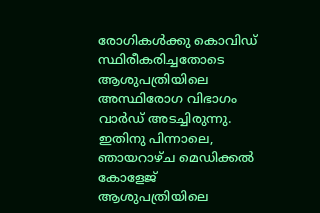രോഗികൾക്കു കൊവിഡ് സ്ഥിരീകരിച്ചതോടെ ആശുപത്രിയിലെ അസ്ഥിരോഗ വിഭാഗം വാർഡ് അടച്ചിരുന്നു. ഇതിനു പിന്നാലെ, ഞായറാഴ്ച മെഡിക്കൽ കോളേജ് ആശുപത്രിയിലെ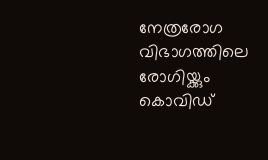നേത്രരോഗ വിഭാഗത്തിലെ രോഗിയ്ക്കും കൊവിഡ്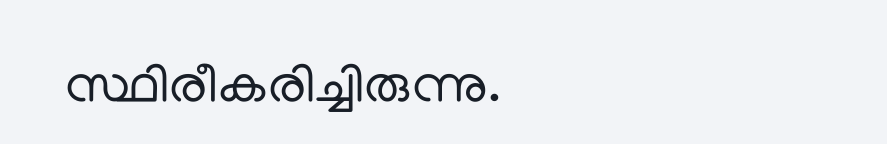സ്ഥിരീകരിച്ചിരുന്നു.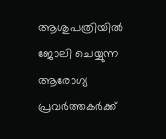ആശുപത്രിയിൽ ജോലി ചെയ്യുന്ന ആരോഗ്യ പ്രവർത്തകർക്ക്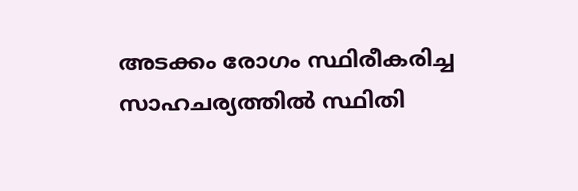അടക്കം രോഗം സ്ഥിരീകരിച്ച സാഹചര്യത്തിൽ സ്ഥിതി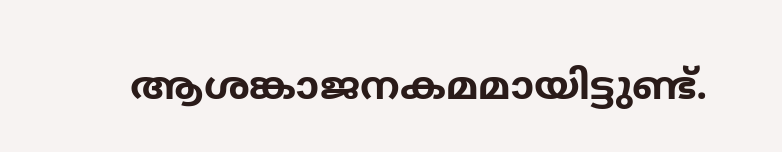ആശങ്കാജനകമമായിട്ടുണ്ട്.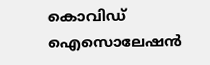കൊവിഡ് ഐസൊലേഷൻ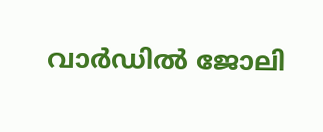വാർഡിൽ ജോലി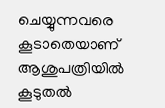ചെയ്യുന്നവരെ കൂടാതെയാണ് ആശുപത്രിയിൽ കൂടുതൽ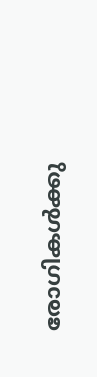രോഗികൾക്കു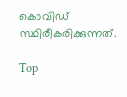കൊവിഡ് സ്ഥിരീകരിക്കുന്നത്.

Top